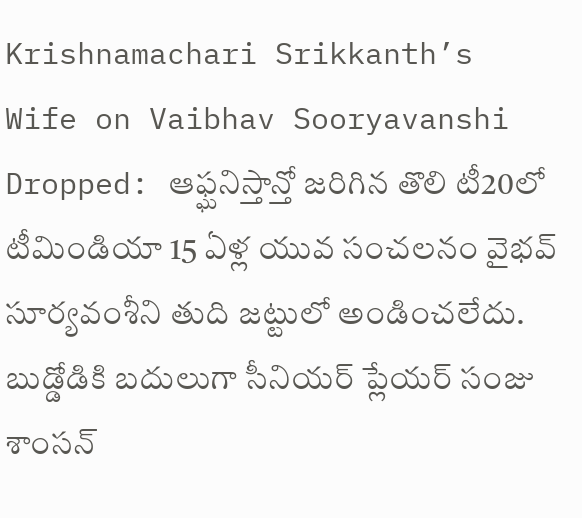Krishnamachari Srikkanth’s Wife on Vaibhav Sooryavanshi Dropped: ఆఫ్ఘనిస్తాన్తో జరిగిన తొలి టీ20లో టీమిండియా 15 ఏళ్ల యువ సంచలనం వైభవ్ సూర్యవంశీని తుది జట్టులో అండించలేదు. బుడ్డోడికి బదులుగా సీనియర్ ప్లేయర్ సంజు శాంసన్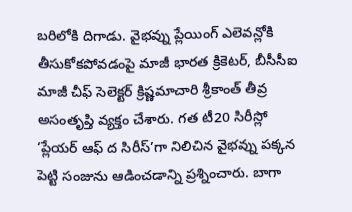బరిలోకి దిగాడు. వైభవ్ను ప్లేయింగ్ ఎలెవన్లోకి తీసుకోకపోవడంపై మాజీ భారత క్రికెటర్, బీసీసీఐ మాజీ చీఫ్ సెలెక్టర్ క్రిష్ణమాచారి శ్రీకాంత్ తీవ్ర అసంతృప్తి వ్యక్తం చేశారు. గత టీ20 సిరీస్లో ‘ప్లేయర్ ఆఫ్ ద సిరీస్’గా నిలిచిన వైభవ్ను పక్కన పెట్టి సంజును ఆడించడాన్ని ప్రశ్నించారు. బాగా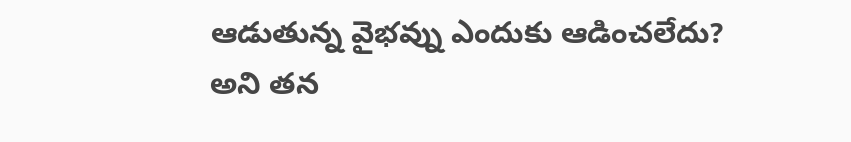ఆడుతున్న వైభవ్ను ఎందుకు ఆడించలేదు? అని తన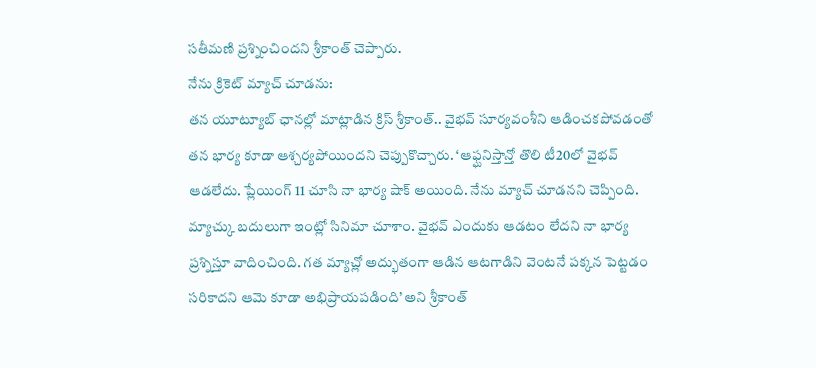సతీమణి ప్రశ్నించిందని శ్రీకాంత్ చెప్పారు.
నేను క్రికెట్ మ్యాచ్ చూడను:
తన యూట్యూబ్ ఛానల్లో మాట్లాడిన క్రిస్ శ్రీకాంత్.. వైభవ్ సూర్యవంశీని ఆడించకపోవడంతో తన భార్య కూడా ఆశ్చర్యపోయిందని చెప్పుకొచ్చారు. ‘ఆఫ్ఘనిస్తాన్తో తొలి టీ20లో వైభవ్ ఆడలేదు. ప్లేయింగ్ 11 చూసి నా భార్య షాక్ అయింది. నేను మ్యాచ్ చూడనని చెప్పింది. మ్యాచ్కు బదులుగా ఇంట్లో సినిమా చూశాం. వైభవ్ ఎందుకు ఆడటం లేదని నా భార్య ప్రశ్నిస్తూ వాదించింది. గత మ్యాచ్లో అద్భుతంగా ఆడిన ఆటగాడిని వెంటనే పక్కన పెట్టడం సరికాదని ఆమె కూడా అభిప్రాయపడింది’ అని శ్రీకాంత్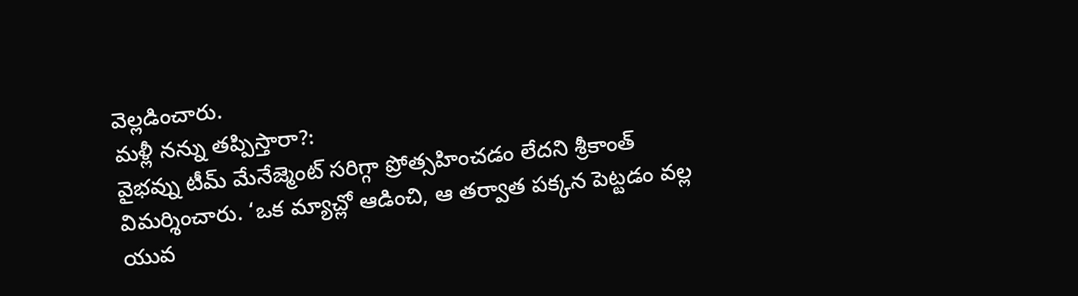వెల్లడించారు.
మళ్లీ నన్ను తప్పిస్తారా?:
వైభవ్ను టీమ్ మేనేజ్మెంట్ సరిగ్గా ప్రోత్సహించడం లేదని శ్రీకాంత్ విమర్శించారు. ‘ఒక మ్యాచ్లో ఆడించి, ఆ తర్వాత పక్కన పెట్టడం వల్ల యువ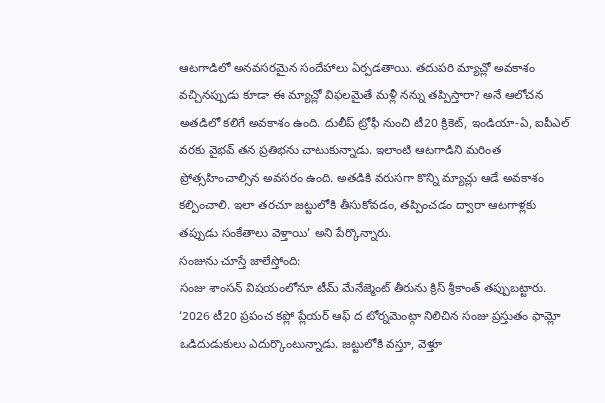ఆటగాడిలో అనవసరమైన సందేహాలు ఏర్పడతాయి. తదుపరి మ్యాచ్లో అవకాశం వచ్చినప్పుడు కూడా ఈ మ్యాచ్లో విఫలమైతే మళ్లీ నన్ను తప్పిస్తారా? అనే ఆలోచన అతడిలో కలిగే అవకాశం ఉంది. దులీప్ ట్రోఫీ నుంచి టీ20 క్రికెట్, ఇండియా-ఏ, ఐపీఎల్ వరకు వైభవ్ తన ప్రతిభను చాటుకున్నాడు. ఇలాంటి ఆటగాడిని మరింత ప్రోత్సహించాల్సిన అవసరం ఉంది. అతడికి వరుసగా కొన్ని మ్యాచ్లు ఆడే అవకాశం కల్పించాలి. ఇలా తరచూ జట్టులోకి తీసుకోవడం, తప్పించడం ద్వారా ఆటగాళ్లకు తప్పుడు సంకేతాలు వెళ్తాయి’ అని పేర్కొన్నారు.
సంజును చూస్తే జాలేస్తోంది:
సంజు శాంసన్ విషయంలోనూ టీమ్ మేనేజ్మెంట్ తీరును క్రిస్ శ్రీకాంత్ తప్పుబట్టారు. ‘2026 టీ20 ప్రపంచ కప్లో ప్లేయర్ ఆఫ్ ద టోర్నమెంట్గా నిలిచిన సంజు ప్రస్తుతం ఫామ్లో ఒడిదుడుకులు ఎదుర్కొంటున్నాడు. జట్టులోకి వస్తూ, వెళ్తూ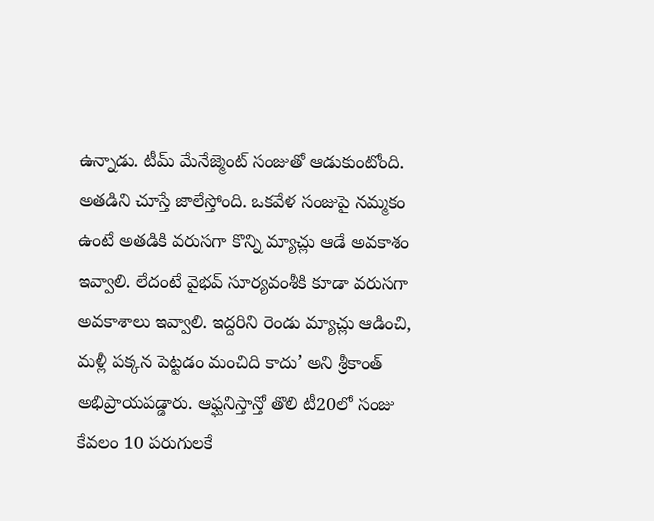ఉన్నాడు. టీమ్ మేనేజ్మెంట్ సంజుతో ఆడుకుంటోంది. అతడిని చూస్తే జాలేస్తోంది. ఒకవేళ సంజుపై నమ్మకం ఉంటే అతడికి వరుసగా కొన్ని మ్యాచ్లు ఆడే అవకాశం ఇవ్వాలి. లేదంటే వైభవ్ సూర్యవంశీకి కూడా వరుసగా అవకాశాలు ఇవ్వాలి. ఇద్దరిని రెండు మ్యాచ్లు ఆడించి, మళ్లీ పక్కన పెట్టడం మంచిది కాదు’ అని శ్రీకాంత్ అభిప్రాయపడ్డారు. ఆఫ్ఘనిస్తాన్తో తొలి టీ20లో సంజు కేవలం 10 పరుగులకే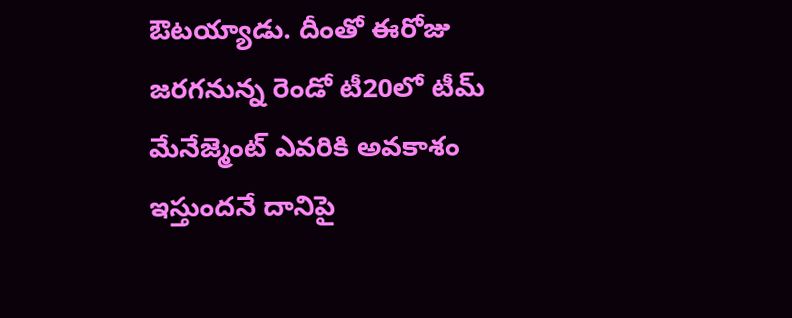ఔటయ్యాడు. దీంతో ఈరోజు జరగనున్న రెండో టీ20లో టీమ్ మేనేజ్మెంట్ ఎవరికి అవకాశం ఇస్తుందనే దానిపై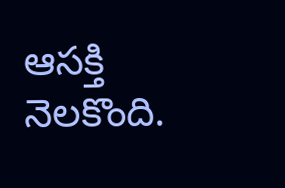ఆసక్తి నెలకొంది.